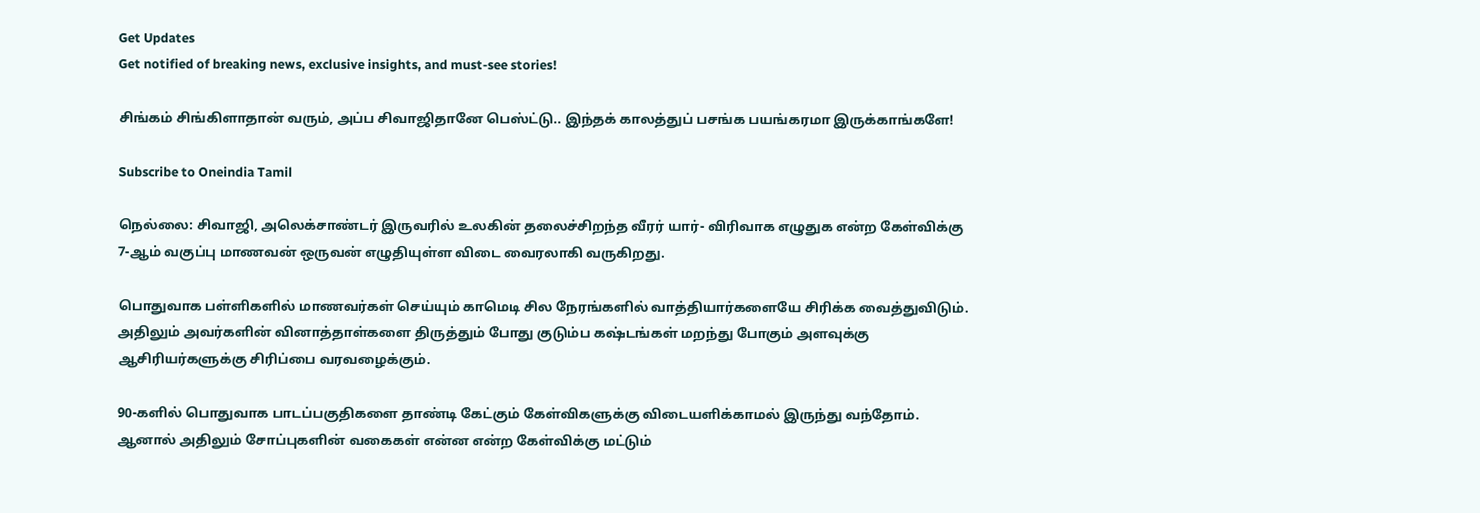Get Updates
Get notified of breaking news, exclusive insights, and must-see stories!

சிங்கம் சிங்கிளாதான் வரும், அப்ப சிவாஜிதானே பெஸ்ட்டு.. இந்தக் காலத்துப் பசங்க பயங்கரமா இருக்காங்களே!

Subscribe to Oneindia Tamil

நெல்லை: சிவாஜி, அலெக்சாண்டர் இருவரில் உலகின் தலைச்சிறந்த வீரர் யார்- விரிவாக எழுதுக என்ற கேள்விக்கு 7-ஆம் வகுப்பு மாணவன் ஒருவன் எழுதியுள்ள விடை வைரலாகி வருகிறது.

பொதுவாக பள்ளிகளில் மாணவர்கள் செய்யும் காமெடி சில நேரங்களில் வாத்தியார்களையே சிரிக்க வைத்துவிடும். அதிலும் அவர்களின் வினாத்தாள்களை திருத்தும் போது குடும்ப கஷ்டங்கள் மறந்து போகும் அளவுக்கு ஆசிரியர்களுக்கு சிரிப்பை வரவழைக்கும்.

90-களில் பொதுவாக பாடப்பகுதிகளை தாண்டி கேட்கும் கேள்விகளுக்கு விடையளிக்காமல் இருந்து வந்தோம். ஆனால் அதிலும் சோப்புகளின் வகைகள் என்ன என்ற கேள்விக்கு மட்டும்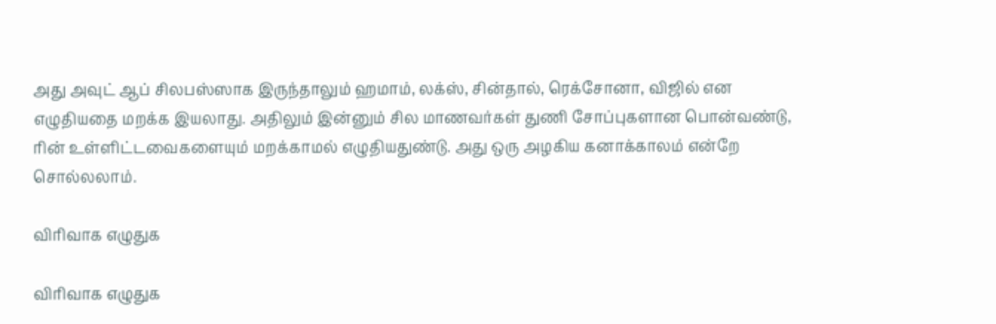அது அவுட் ஆப் சிலபஸ்ஸாக இருந்தாலும் ஹமாம், லக்ஸ், சின்தால், ரெக்சோனா, விஜில் என எழுதியதை மறக்க இயலாது. அதிலும் இன்னும் சில மாணவர்கள் துணி சோப்புகளான பொன்வண்டு, ரின் உள்ளிட்டவைகளையும் மறக்காமல் எழுதியதுண்டு. அது ஒரு அழகிய கனாக்காலம் என்றே சொல்லலாம்.

விரிவாக எழுதுக

விரிவாக எழுதுக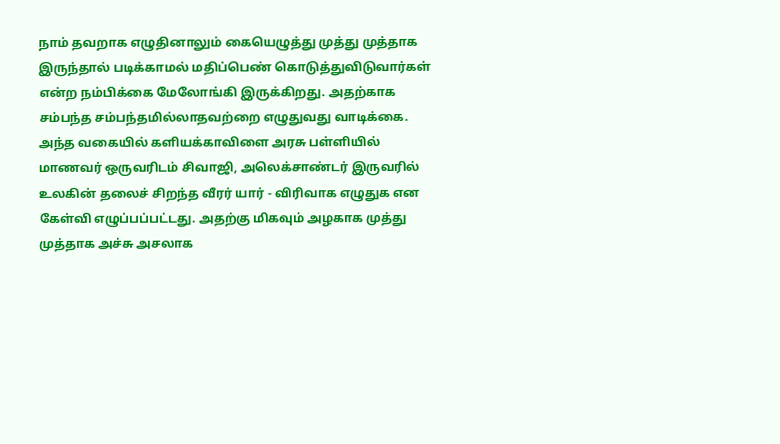நாம் தவறாக எழுதினாலும் கையெழுத்து முத்து முத்தாக இருந்தால் படிக்காமல் மதிப்பெண் கொடுத்துவிடுவார்கள் என்ற நம்பிக்கை மேலோங்கி இருக்கிறது. அதற்காக சம்பந்த சம்பந்தமில்லாதவற்றை எழுதுவது வாடிக்கை. அந்த வகையில் களியக்காவிளை அரசு பள்ளியில் மாணவர் ஒருவரிடம் சிவாஜி, அலெக்சாண்டர் இருவரில் உலகின் தலைச் சிறந்த வீரர் யார் - விரிவாக எழுதுக என கேள்வி எழுப்பப்பட்டது. அதற்கு மிகவும் அழகாக முத்து முத்தாக அச்சு அசலாக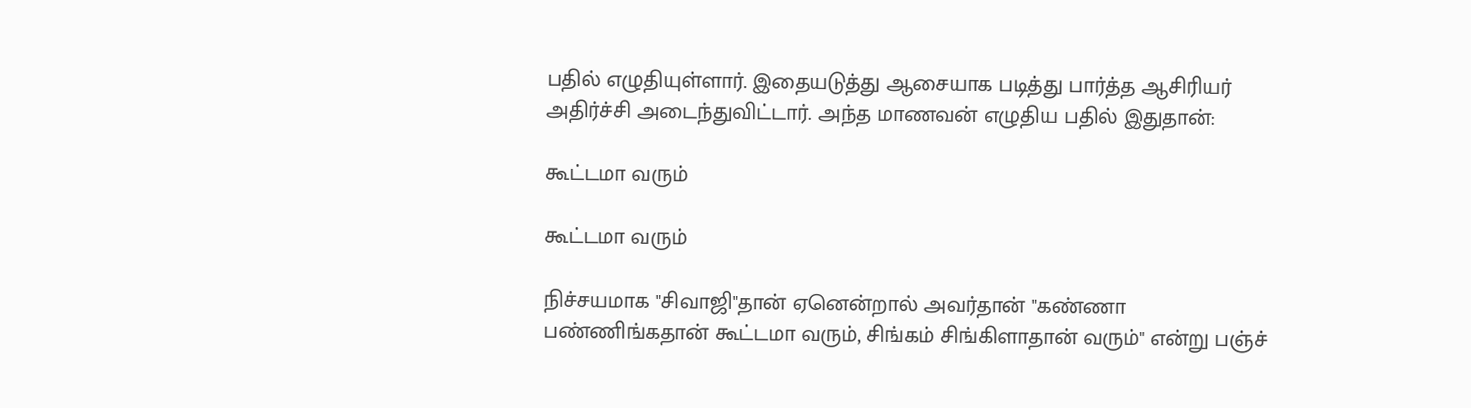பதில் எழுதியுள்ளார். இதையடுத்து ஆசையாக படித்து பார்த்த ஆசிரியர் அதிர்ச்சி அடைந்துவிட்டார். அந்த மாணவன் எழுதிய பதில் இதுதான்:

கூட்டமா வரும்

கூட்டமா வரும்

நிச்சயமாக "சிவாஜி"தான் ஏனென்றால் அவர்தான் "கண்ணா பண்ணிங்கதான் கூட்டமா வரும், சிங்கம் சிங்கிளாதான் வரும்" என்று பஞ்ச்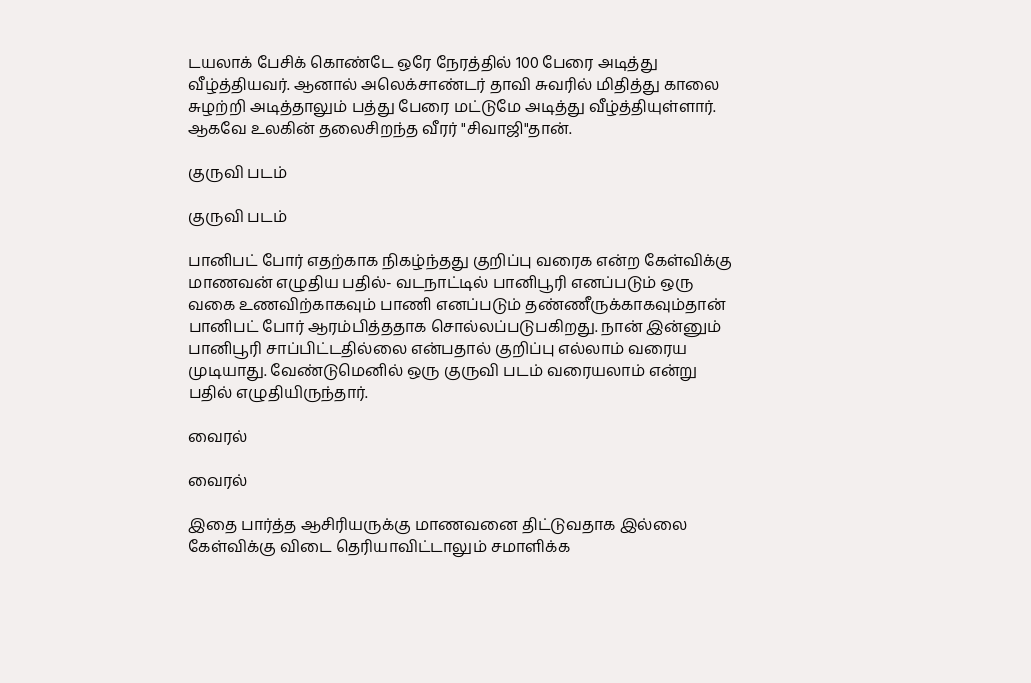டயலாக் பேசிக் கொண்டே ஒரே நேரத்தில் 100 பேரை அடித்து வீழ்த்தியவர். ஆனால் அலெக்சாண்டர் தாவி சுவரில் மிதித்து காலை சுழற்றி அடித்தாலும் பத்து பேரை மட்டுமே அடித்து வீழ்த்தியுள்ளார். ஆகவே உலகின் தலைசிறந்த வீரர் "சிவாஜி"தான்.

குருவி படம்

குருவி படம்

பானிபட் போர் எதற்காக நிகழ்ந்தது குறிப்பு வரைக என்ற கேள்விக்கு மாணவன் எழுதிய பதில்- வடநாட்டில் பானிபூரி எனப்படும் ஒரு வகை உணவிற்காகவும் பாணி எனப்படும் தண்ணீருக்காகவும்தான் பானிபட் போர் ஆரம்பித்ததாக சொல்லப்படுபகிறது. நான் இன்னும் பானிபூரி சாப்பிட்டதில்லை என்பதால் குறிப்பு எல்லாம் வரைய முடியாது. வேண்டுமெனில் ஒரு குருவி படம் வரையலாம் என்று பதில் எழுதியிருந்தார்.

வைரல்

வைரல்

இதை பார்த்த ஆசிரியருக்கு மாணவனை திட்டுவதாக இல்லை கேள்விக்கு விடை தெரியாவிட்டாலும் சமாளிக்க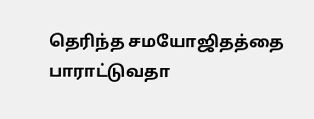தெரிந்த சமயோஜிதத்தை பாராட்டுவதா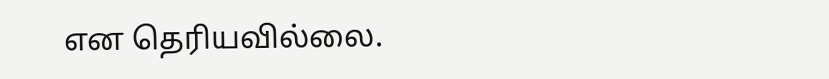என தெரியவில்லை.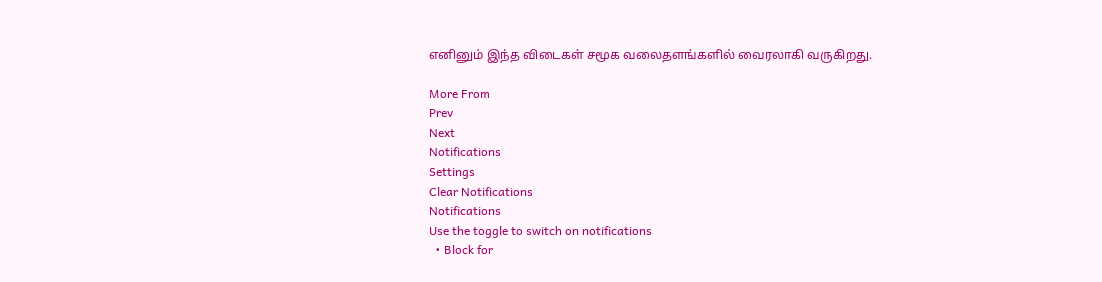எனினும் இந்த விடைகள் சமூக வலைதளங்களில் வைரலாகி வருகிறது.

More From
Prev
Next
Notifications
Settings
Clear Notifications
Notifications
Use the toggle to switch on notifications
  • Block for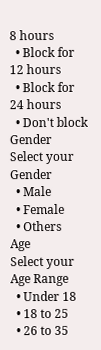8 hours
  • Block for 12 hours
  • Block for 24 hours
  • Don't block
Gender
Select your Gender
  • Male
  • Female
  • Others
Age
Select your Age Range
  • Under 18
  • 18 to 25
  • 26 to 35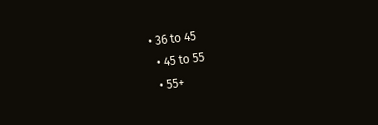• 36 to 45
  • 45 to 55
  • 55+